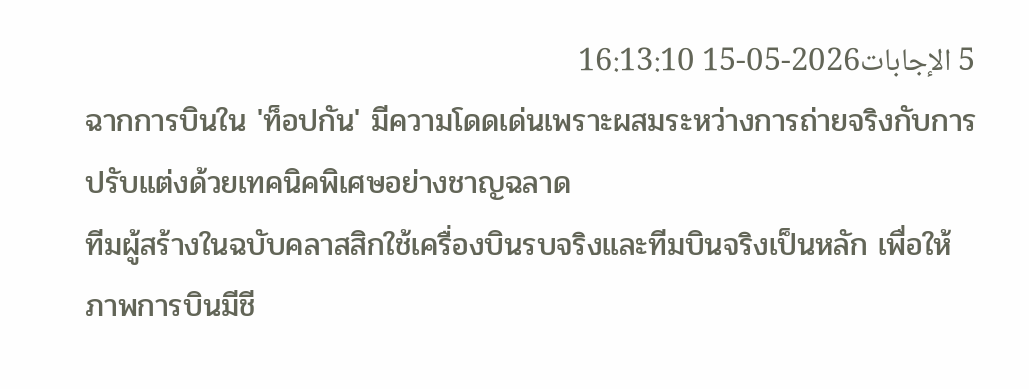5 الإجابات2026-05-15 16:13:10
ฉากการบินใน 'ท็อปกัน' มีความโดดเด่นเพราะผสมระหว่างการถ่ายจริงกับการปรับแต่งด้วยเทคนิคพิเศษอย่างชาญฉลาด
ทีมผู้สร้างในฉบับคลาสสิกใช้เครื่องบินรบจริงและทีมบินจริงเป็นหลัก เพื่อให้ภาพการบินมีชี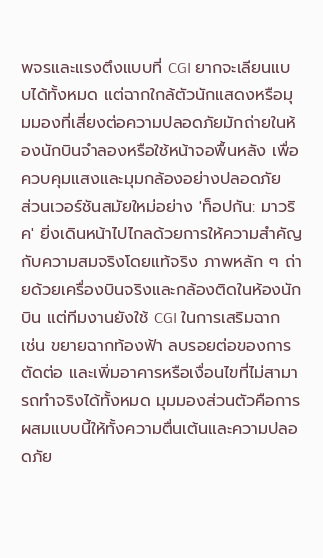พจรและแรงตึงแบบที่ CGI ยากจะเลียนแบบได้ทั้งหมด แต่ฉากใกล้ตัวนักแสดงหรือมุมมองที่เสี่ยงต่อความปลอดภัยมักถ่ายในห้องนักบินจำลองหรือใช้หน้าจอพื้นหลัง เพื่อควบคุมแสงและมุมกล้องอย่างปลอดภัย
ส่วนเวอร์ชันสมัยใหม่อย่าง 'ท็อปกัน: มาวริค' ยิ่งเดินหน้าไปไกลด้วยการให้ความสำคัญกับความสมจริงโดยแท้จริง ภาพหลัก ๆ ถ่ายด้วยเครื่องบินจริงและกล้องติดในห้องนักบิน แต่ทีมงานยังใช้ CGI ในการเสริมฉาก เช่น ขยายฉากท้องฟ้า ลบรอยต่อของการตัดต่อ และเพิ่มอาคารหรือเงื่อนไขที่ไม่สามารถทำจริงได้ทั้งหมด มุมมองส่วนตัวคือการผสมแบบนี้ให้ทั้งความตื่นเต้นและความปลอดภัย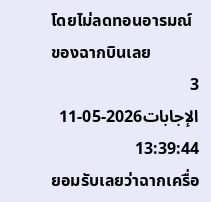โดยไม่ลดทอนอารมณ์ของฉากบินเลย
3 الإجابات2026-05-11 13:39:44
ยอมรับเลยว่าฉากเครื่อ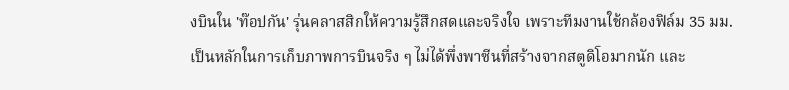งบินใน 'ท๊อปกัน' รุ่นคลาสสิกให้ความรู้สึกสดและจริงใจ เพราะทีมงานใช้กล้องฟิล์ม 35 มม. เป็นหลักในการเก็บภาพการบินจริง ๆ ไม่ได้พึ่งพาซีนที่สร้างจากสตูดิโอมากนัก และ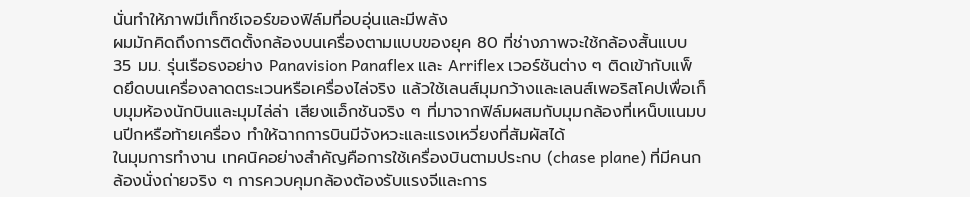นั่นทำให้ภาพมีเท็กซ์เจอร์ของฟิล์มที่อบอุ่นและมีพลัง
ผมมักคิดถึงการติดตั้งกล้องบนเครื่องตามแบบของยุค 80 ที่ช่างภาพจะใช้กล้องสั้นแบบ 35 มม. รุ่นเรือธงอย่าง Panavision Panaflex และ Arriflex เวอร์ชันต่าง ๆ ติดเข้ากับแพ็ดยึดบนเครื่องลาดตระเวนหรือเครื่องไล่จริง แล้วใช้เลนส์มุมกว้างและเลนส์เพอริสโคปเพื่อเก็บมุมห้องนักบินและมุมไล่ล่า เสียงแอ็กชันจริง ๆ ที่มาจากฟิล์มผสมกับมุมกล้องที่เหน็บแนมบนปีกหรือท้ายเครื่อง ทำให้ฉากการบินมีจังหวะและแรงเหวี่ยงที่สัมผัสได้
ในมุมการทำงาน เทคนิคอย่างสำคัญคือการใช้เครื่องบินตามประกบ (chase plane) ที่มีคนกล้องนั่งถ่ายจริง ๆ การควบคุมกล้องต้องรับแรงจีและการ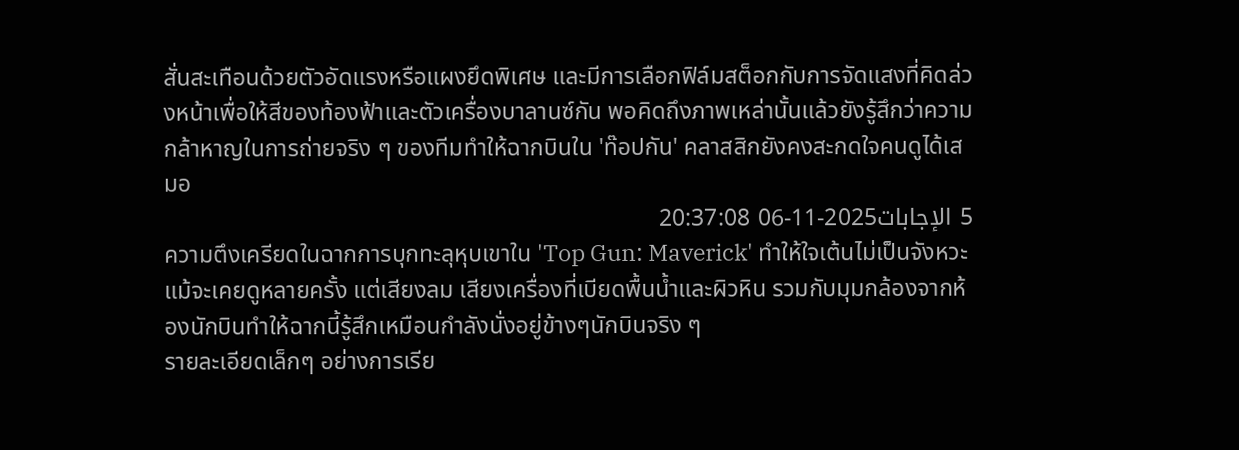สั่นสะเทือนด้วยตัวอัดแรงหรือแผงยึดพิเศษ และมีการเลือกฟิล์มสต็อกกับการจัดแสงที่คิดล่วงหน้าเพื่อให้สีของท้องฟ้าและตัวเครื่องบาลานซ์กัน พอคิดถึงภาพเหล่านั้นแล้วยังรู้สึกว่าความกล้าหาญในการถ่ายจริง ๆ ของทีมทำให้ฉากบินใน 'ท๊อปกัน' คลาสสิกยังคงสะกดใจคนดูได้เสมอ
5 الإجابات2025-11-06 20:37:08
ความตึงเครียดในฉากการบุกทะลุหุบเขาใน 'Top Gun: Maverick' ทำให้ใจเต้นไม่เป็นจังหวะ แม้จะเคยดูหลายครั้ง แต่เสียงลม เสียงเครื่องที่เบียดพื้นน้ำและผิวหิน รวมกับมุมกล้องจากห้องนักบินทำให้ฉากนี้รู้สึกเหมือนกำลังนั่งอยู่ข้างๆนักบินจริง ๆ
รายละเอียดเล็กๆ อย่างการเรีย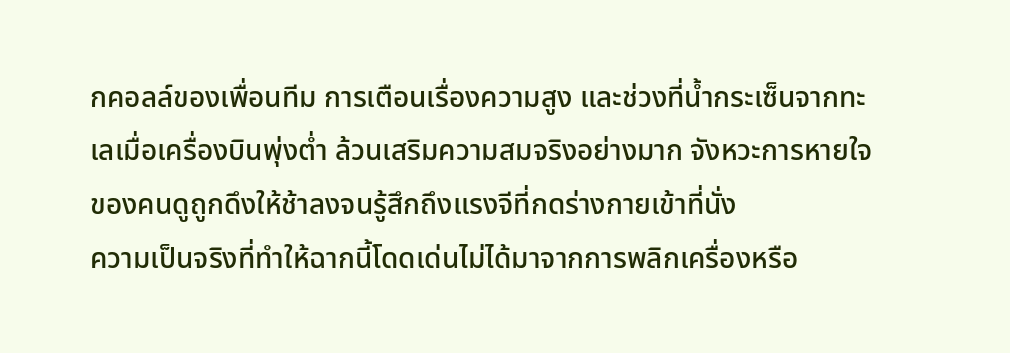กคอลล์ของเพื่อนทีม การเตือนเรื่องความสูง และช่วงที่น้ำกระเซ็นจากทะเลเมื่อเครื่องบินพุ่งต่ำ ล้วนเสริมความสมจริงอย่างมาก จังหวะการหายใจของคนดูถูกดึงให้ช้าลงจนรู้สึกถึงแรงจีที่กดร่างกายเข้าที่นั่ง
ความเป็นจริงที่ทำให้ฉากนี้โดดเด่นไม่ได้มาจากการพลิกเครื่องหรือ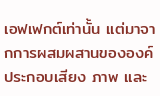เอฟเฟกต์เท่านั้น แต่มาจากการผสมผสานขององค์ประกอบเสียง ภาพ และ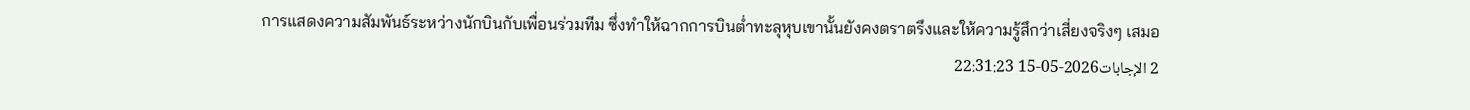การแสดงความสัมพันธ์ระหว่างนักบินกับเพื่อนร่วมทีม ซึ่งทำให้ฉากการบินต่ำทะลุหุบเขานั้นยังคงตราตรึงและให้ความรู้สึกว่าเสี่ยงจริงๆ เสมอ
2 الإجابات2026-05-15 22:31:23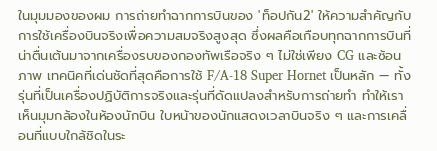ในมุมมองของผม การถ่ายทำฉากการบินของ 'ท็อปกัน2' ให้ความสำคัญกับการใช้เครื่องบินจริงเพื่อความสมจริงสูงสุด ซึ่งผลคือเกือบทุกฉากการบินที่น่าตื่นเต้นมาจากเครื่องรบของกองทัพเรือจริง ๆ ไม่ใช่เพียง CG และซ้อนภาพ เทคนิคที่เด่นชัดที่สุดคือการใช้ F/A-18 Super Hornet เป็นหลัก — ทั้งรุ่นที่เป็นเครื่องปฏิบัติการจริงและรุ่นที่ดัดแปลงสำหรับการถ่ายทำ ทำให้เราเห็นมุมกล้องในห้องนักบิน ใบหน้าของนักแสดงเวลาบินจริง ๆ และการเคลื่อนที่แบบใกล้ชิดในระ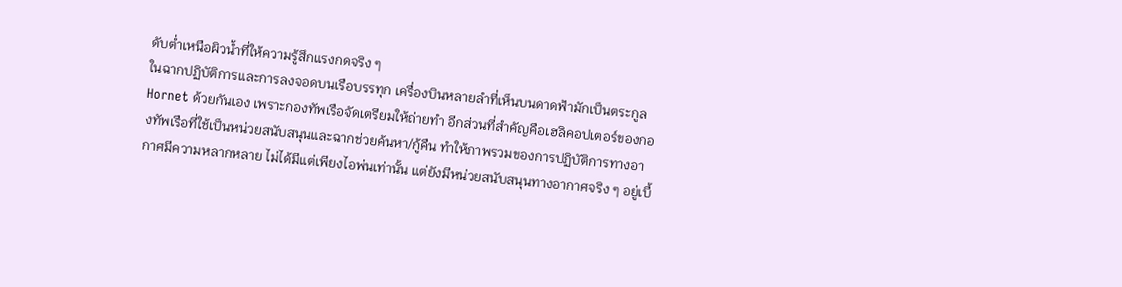ดับต่ำเหนือผิวน้ำที่ให้ความรู้สึกแรงกดจริง ๆ
ในฉากปฏิบัติการและการลงจอดบนเรือบรรทุก เครื่องบินหลายลำที่เห็นบนดาดฟ้ามักเป็นตระกูล Hornet ด้วยกันเอง เพราะกองทัพเรือจัดเตรียมให้ถ่ายทำ อีกส่วนที่สำคัญคือเฮลิคอปเตอร์ของกองทัพเรือที่ใช้เป็นหน่วยสนับสนุนและฉากช่วยค้นหา/กู้คืน ทำให้ภาพรวมของการปฏิบัติการทางอากาศมีความหลากหลาย ไม่ได้มีแต่เพียงไอพ่นเท่านั้น แต่ยังมีหน่วยสนับสนุนทางอากาศจริง ๆ อยู่เบื้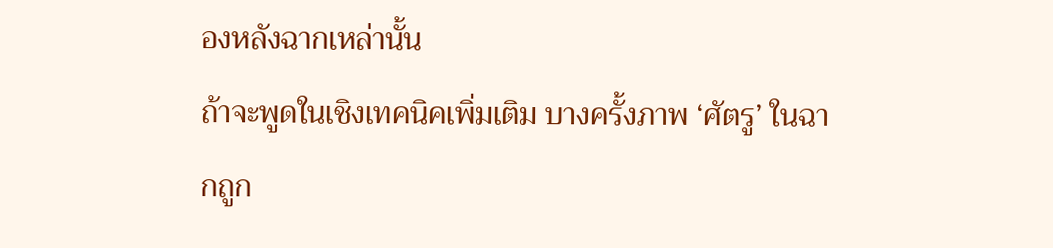องหลังฉากเหล่านั้น
ถ้าจะพูดในเชิงเทคนิคเพิ่มเติม บางครั้งภาพ ‘ศัตรู’ ในฉากถูก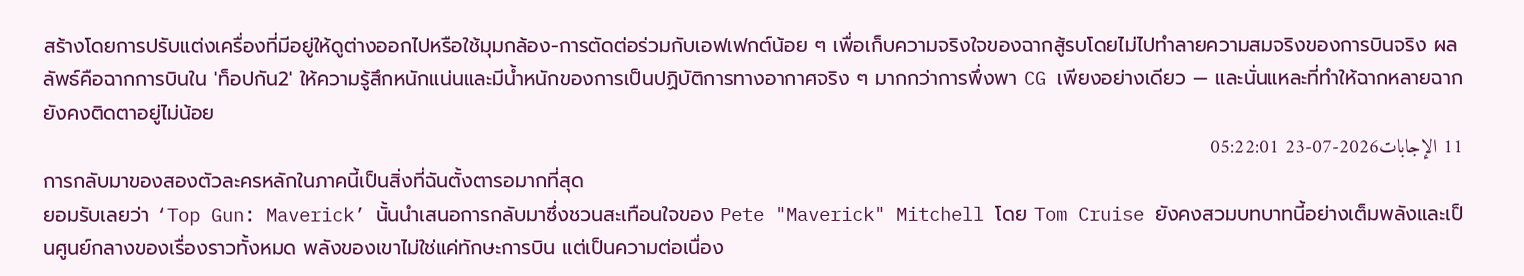สร้างโดยการปรับแต่งเครื่องที่มีอยู่ให้ดูต่างออกไปหรือใช้มุมกล้อง-การตัดต่อร่วมกับเอฟเฟกต์น้อย ๆ เพื่อเก็บความจริงใจของฉากสู้รบโดยไม่ไปทำลายความสมจริงของการบินจริง ผลลัพธ์คือฉากการบินใน 'ท็อปกัน2' ให้ความรู้สึกหนักแน่นและมีน้ำหนักของการเป็นปฏิบัติการทางอากาศจริง ๆ มากกว่าการพึ่งพา CG เพียงอย่างเดียว — และนั่นแหละที่ทำให้ฉากหลายฉากยังคงติดตาอยู่ไม่น้อย
11 الإجابات2026-07-23 05:22:01
การกลับมาของสองตัวละครหลักในภาคนี้เป็นสิ่งที่ฉันตั้งตารอมากที่สุด
ยอมรับเลยว่า ‘Top Gun: Maverick’ นั้นนำเสนอการกลับมาซึ่งชวนสะเทือนใจของ Pete "Maverick" Mitchell โดย Tom Cruise ยังคงสวมบทบาทนี้อย่างเต็มพลังและเป็นศูนย์กลางของเรื่องราวทั้งหมด พลังของเขาไม่ใช่แค่ทักษะการบิน แต่เป็นความต่อเนื่อง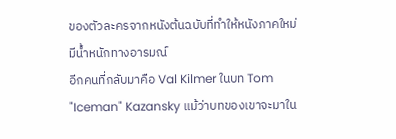ของตัวละครจากหนังต้นฉบับที่ทำให้หนังภาคใหม่มีน้ำหนักทางอารมณ์
อีกคนที่กลับมาคือ Val Kilmer ในบท Tom "Iceman" Kazansky แม้ว่าบทของเขาจะมาใน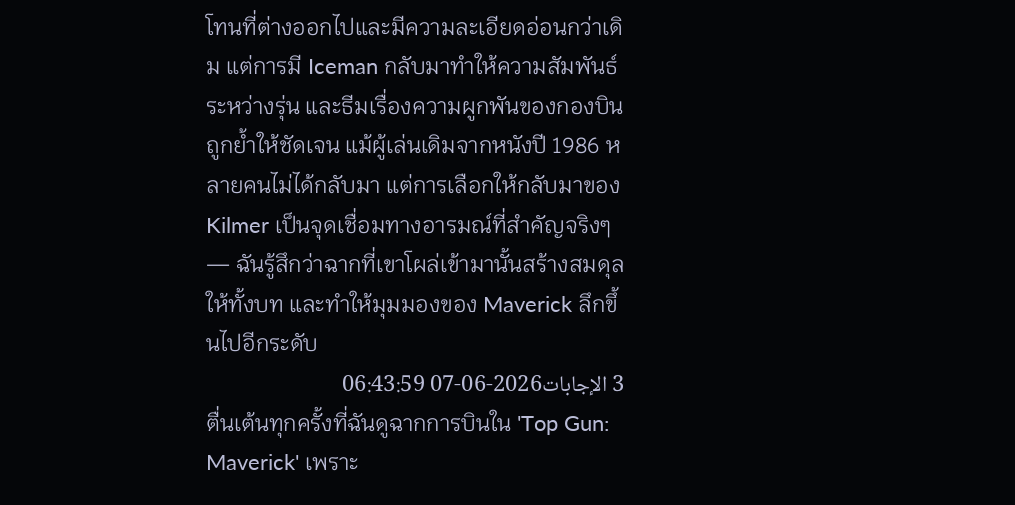โทนที่ต่างออกไปและมีความละเอียดอ่อนกว่าเดิม แต่การมี Iceman กลับมาทำให้ความสัมพันธ์ระหว่างรุ่น และธีมเรื่องความผูกพันของกองบินถูกย้ำให้ชัดเจน แม้ผู้เล่นเดิมจากหนังปี 1986 หลายคนไม่ได้กลับมา แต่การเลือกให้กลับมาของ Kilmer เป็นจุดเชื่อมทางอารมณ์ที่สำคัญจริงๆ — ฉันรู้สึกว่าฉากที่เขาโผล่เข้ามานั้นสร้างสมดุลให้ทั้งบท และทำให้มุมมองของ Maverick ลึกขึ้นไปอีกระดับ
3 الإجابات2026-06-07 06:43:59
ตื่นเต้นทุกครั้งที่ฉันดูฉากการบินใน 'Top Gun: Maverick' เพราะ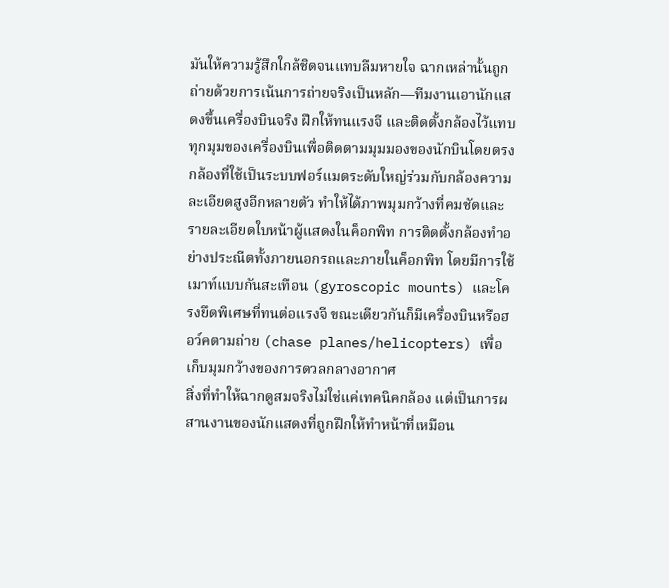มันให้ความรู้สึกใกล้ชิดจนแทบลืมหายใจ ฉากเหล่านั้นถูกถ่ายด้วยการเน้นการถ่ายจริงเป็นหลัก—ทีมงานเอานักแสดงขึ้นเครื่องบินจริง ฝึกให้ทนแรงจี และติดตั้งกล้องไว้แทบทุกมุมของเครื่องบินเพื่อติดตามมุมมองของนักบินโดยตรง
กล้องที่ใช้เป็นระบบฟอร์แมตระดับใหญ่ร่วมกับกล้องความละเอียดสูงอีกหลายตัว ทำให้ได้ภาพมุมกว้างที่คมชัดและรายละเอียดใบหน้าผู้แสดงในค็อกพิท การติดตั้งกล้องทำอย่างประณีตทั้งภายนอกรถและภายในค็อกพิท โดยมีการใช้เมาท์แบบกันสะเทือน (gyroscopic mounts) และโครงยึดพิเศษที่ทนต่อแรงจี ขณะเดียวกันก็มีเครื่องบินหรือฮอว์คตามถ่าย (chase planes/helicopters) เพื่อเก็บมุมกว้างของการดวลกลางอากาศ
สิ่งที่ทำให้ฉากดูสมจริงไม่ใช่แค่เทคนิคกล้อง แต่เป็นการผสานงานของนักแสดงที่ถูกฝึกให้ทำหน้าที่เหมือน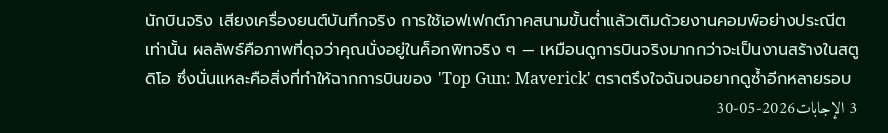นักบินจริง เสียงเครื่องยนต์บันทึกจริง การใช้เอฟเฟกต์ภาคสนามขั้นต่ำแล้วเติมด้วยงานคอมพ์อย่างประณีตเท่านั้น ผลลัพธ์คือภาพที่ดุจว่าคุณนั่งอยู่ในค็อกพิทจริง ๆ — เหมือนดูการบินจริงมากกว่าจะเป็นงานสร้างในสตูดิโอ ซึ่งนั่นแหละคือสิ่งที่ทำให้ฉากการบินของ 'Top Gun: Maverick' ตราตรึงใจฉันจนอยากดูซ้ำอีกหลายรอบ
3 الإجابات2026-05-30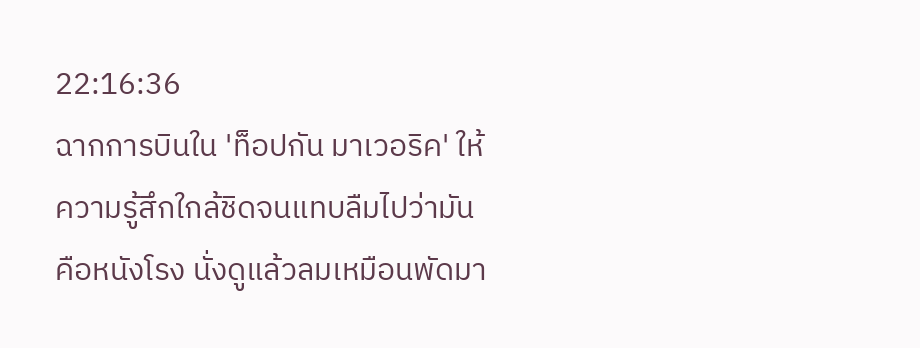22:16:36
ฉากการบินใน 'ท็อปกัน มาเวอริค' ให้ความรู้สึกใกล้ชิดจนแทบลืมไปว่ามันคือหนังโรง นั่งดูแล้วลมเหมือนพัดมา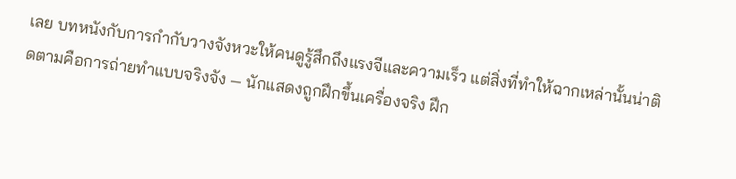เลย บทหนังกับการกำกับวางจังหวะให้คนดูรู้สึกถึงแรงจีและความเร็ว แต่สิ่งที่ทำให้ฉากเหล่านั้นน่าติดตามคือการถ่ายทำแบบจริงจัง — นักแสดงถูกฝึกขึ้นเครื่องจริง ฝึก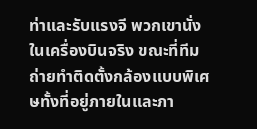ท่าและรับแรงจี พวกเขานั่งในเครื่องบินจริง ขณะที่ทีมถ่ายทำติดตั้งกล้องแบบพิเศษทั้งที่อยู่ภายในและภา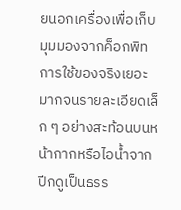ยนอกเครื่องเพื่อเก็บมุมมองจากค็อกพิท
การใช้ของจริงเยอะมากจนรายละเอียดเล็ก ๆ อย่างสะท้อนบนหน้ากากหรือไอน้ำจากปีกดูเป็นธรร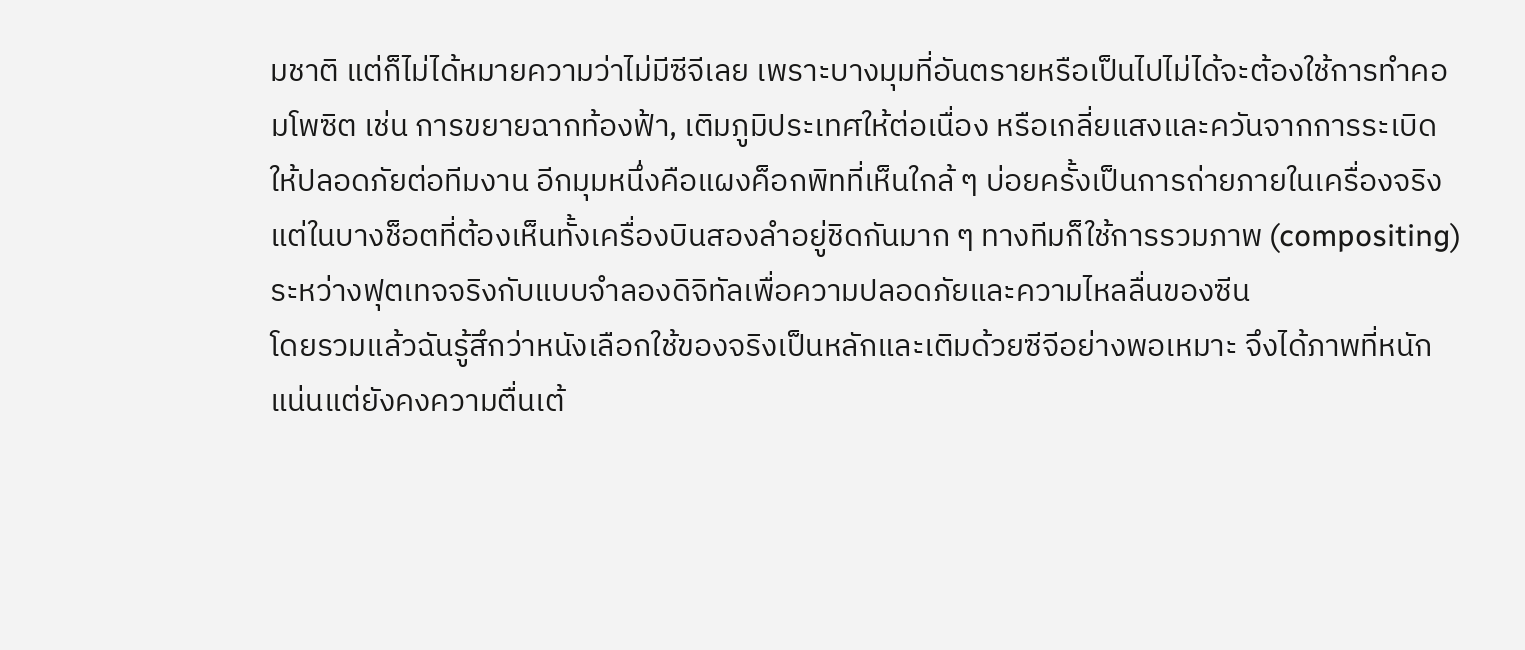มชาติ แต่ก็ไม่ได้หมายความว่าไม่มีซีจีเลย เพราะบางมุมที่อันตรายหรือเป็นไปไม่ได้จะต้องใช้การทำคอมโพซิต เช่น การขยายฉากท้องฟ้า, เติมภูมิประเทศให้ต่อเนื่อง หรือเกลี่ยแสงและควันจากการระเบิดให้ปลอดภัยต่อทีมงาน อีกมุมหนึ่งคือแผงค็อกพิทที่เห็นใกล้ ๆ บ่อยครั้งเป็นการถ่ายภายในเครื่องจริง แต่ในบางช็อตที่ต้องเห็นทั้งเครื่องบินสองลำอยู่ชิดกันมาก ๆ ทางทีมก็ใช้การรวมภาพ (compositing) ระหว่างฟุตเทจจริงกับแบบจำลองดิจิทัลเพื่อความปลอดภัยและความไหลลื่นของซีน
โดยรวมแล้วฉันรู้สึกว่าหนังเลือกใช้ของจริงเป็นหลักและเติมด้วยซีจีอย่างพอเหมาะ จึงได้ภาพที่หนักแน่นแต่ยังคงความตื่นเต้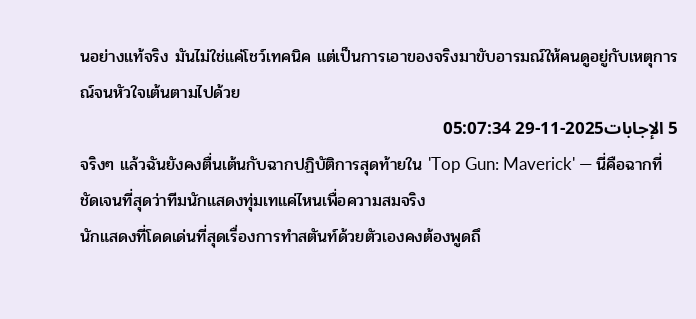นอย่างแท้จริง มันไม่ใช่แค่โชว์เทคนิค แต่เป็นการเอาของจริงมาขับอารมณ์ให้คนดูอยู่กับเหตุการณ์จนหัวใจเต้นตามไปด้วย
5 الإجابات2025-11-29 05:07:34
จริงๆ แล้วฉันยังคงตื่นเต้นกับฉากปฏิบัติการสุดท้ายใน 'Top Gun: Maverick' — นี่คือฉากที่ชัดเจนที่สุดว่าทีมนักแสดงทุ่มเทแค่ไหนเพื่อความสมจริง
นักแสดงที่โดดเด่นที่สุดเรื่องการทำสตันท์ด้วยตัวเองคงต้องพูดถึ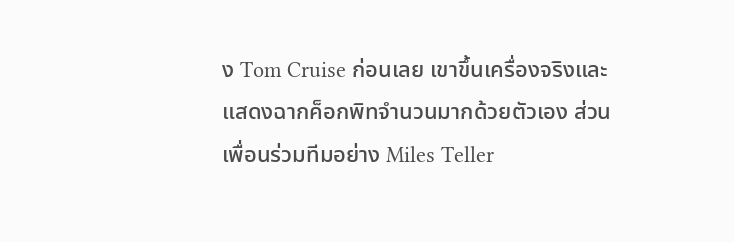ง Tom Cruise ก่อนเลย เขาขึ้นเครื่องจริงและแสดงฉากค็อกพิทจำนวนมากด้วยตัวเอง ส่วนเพื่อนร่วมทีมอย่าง Miles Teller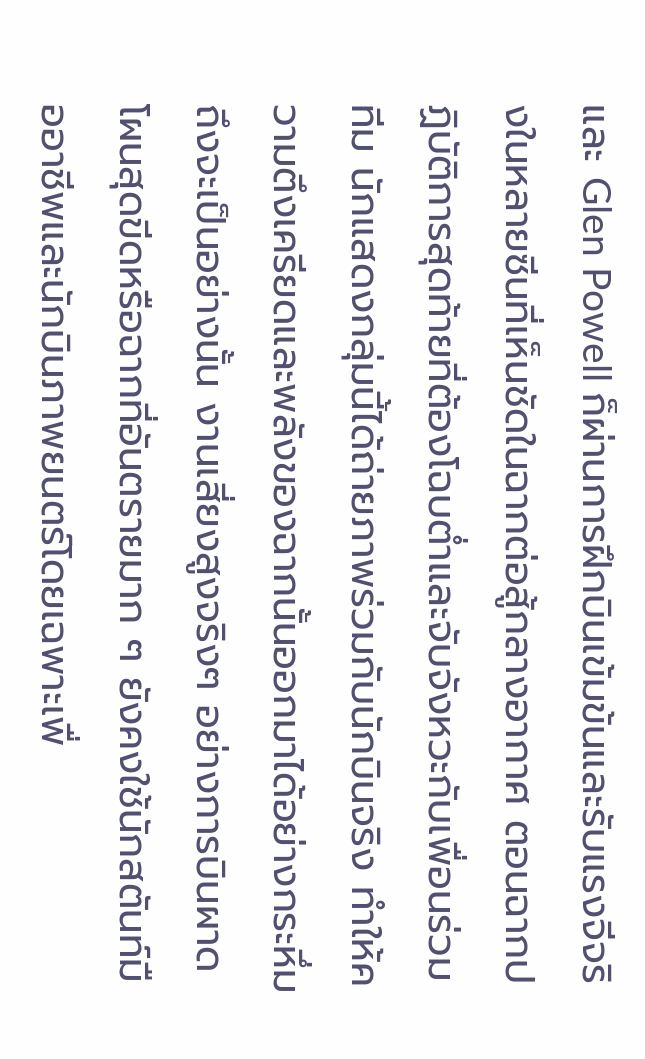และ Glen Powell ก็ผ่านการฝึกบินเข้มข้นและรับแรงจีจริงในหลายซีนที่เห็นชัดในฉากต่อสู้กลางอากาศ ตอนฉากปฏิบัติการสุดท้ายที่ต้องโฉบต่ำและจับจังหวะกับเพื่อนร่วมทีม นักแสดงกลุ่มนี้ได้ถ่ายภาพร่วมกับนักบินจริง ทำให้ความตึงเครียดและพลังของฉากนั้นออกมาได้อย่างกระหึ่ม
ถึงจะเป็นอย่างนั้น งานเสี่ยงสูงจริงๆ อย่างการบินผาดโผนสุดขีดหรือฉากที่อันตรายมาก ๆ ยังคงใช้นักสตันท์มืออาชีพและนักบินภาพยนตร์โดยเฉพาะเพื่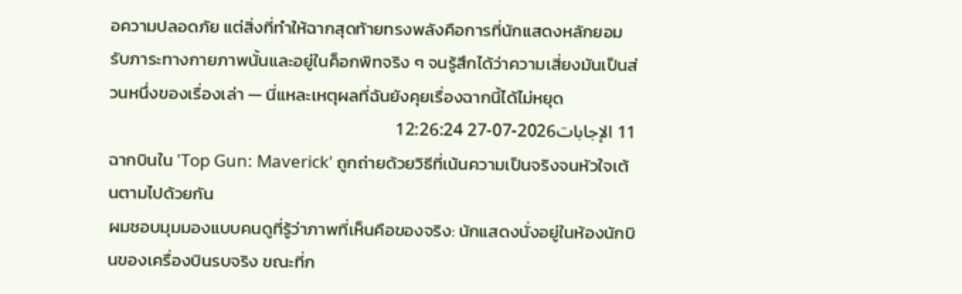อความปลอดภัย แต่สิ่งที่ทำให้ฉากสุดท้ายทรงพลังคือการที่นักแสดงหลักยอมรับภาระทางกายภาพนั้นและอยู่ในค็อกพิทจริง ๆ จนรู้สึกได้ว่าความเสี่ยงมันเป็นส่วนหนึ่งของเรื่องเล่า — นี่แหละเหตุผลที่ฉันยังคุยเรื่องฉากนี้ได้ไม่หยุด
11 الإجابات2026-07-27 12:26:24
ฉากบินใน 'Top Gun: Maverick' ถูกถ่ายด้วยวิธีที่เน้นความเป็นจริงจนหัวใจเต้นตามไปด้วยกัน
ผมชอบมุมมองแบบคนดูที่รู้ว่าภาพที่เห็นคือของจริง: นักแสดงนั่งอยู่ในห้องนักบินของเครื่องบินรบจริง ขณะที่ก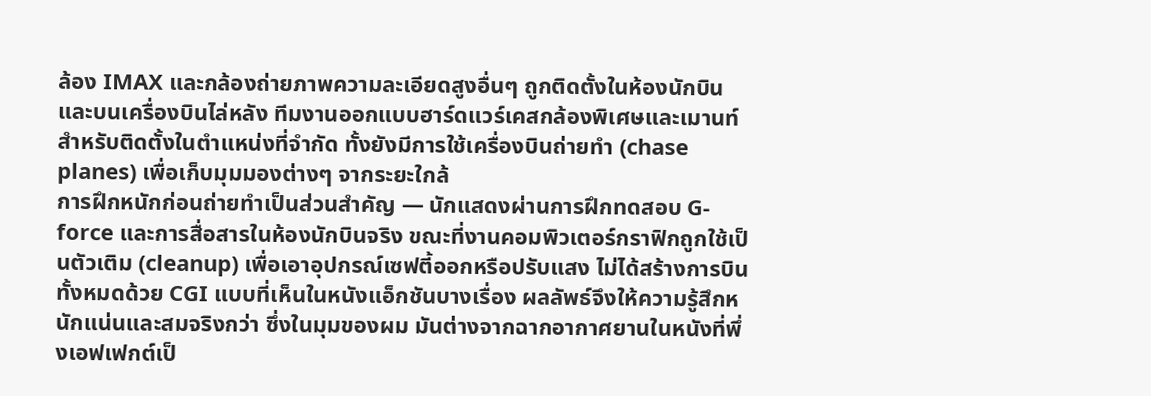ล้อง IMAX และกล้องถ่ายภาพความละเอียดสูงอื่นๆ ถูกติดตั้งในห้องนักบินและบนเครื่องบินไล่หลัง ทีมงานออกแบบฮาร์ดแวร์เคสกล้องพิเศษและเมานท์สำหรับติดตั้งในตำแหน่งที่จำกัด ทั้งยังมีการใช้เครื่องบินถ่ายทำ (chase planes) เพื่อเก็บมุมมองต่างๆ จากระยะใกล้
การฝึกหนักก่อนถ่ายทำเป็นส่วนสำคัญ — นักแสดงผ่านการฝึกทดสอบ G-force และการสื่อสารในห้องนักบินจริง ขณะที่งานคอมพิวเตอร์กราฟิกถูกใช้เป็นตัวเติม (cleanup) เพื่อเอาอุปกรณ์เซฟตี้ออกหรือปรับแสง ไม่ได้สร้างการบินทั้งหมดด้วย CGI แบบที่เห็นในหนังแอ็กชันบางเรื่อง ผลลัพธ์จึงให้ความรู้สึกหนักแน่นและสมจริงกว่า ซึ่งในมุมของผม มันต่างจากฉากอากาศยานในหนังที่พึ่งเอฟเฟกต์เป็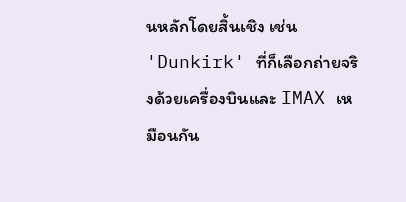นหลักโดยสิ้นเชิง เช่น 'Dunkirk' ที่ก็เลือกถ่ายจริงด้วยเครื่องบินและ IMAX เหมือนกัน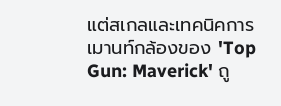แต่สเกลและเทคนิคการเมานท์กล้องของ 'Top Gun: Maverick' ถู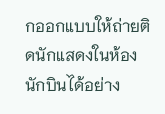กออกแบบให้ถ่ายติดนักแสดงในห้องนักบินได้อย่าง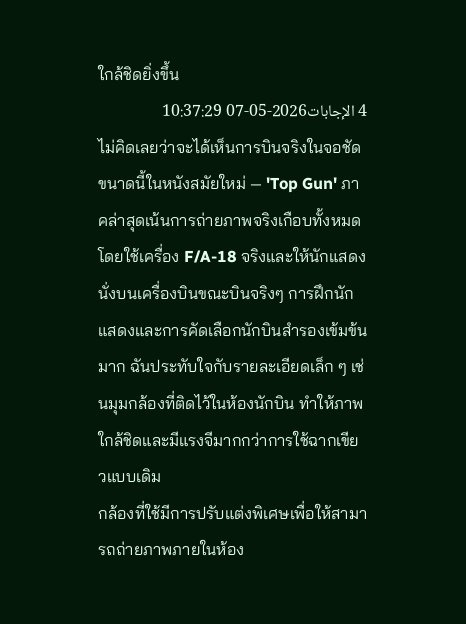ใกล้ชิดยิ่งขึ้น
4 الإجابات2026-05-07 10:37:29
ไม่คิดเลยว่าจะได้เห็นการบินจริงในจอชัดขนาดนี้ในหนังสมัยใหม่ — 'Top Gun' ภาคล่าสุดเน้นการถ่ายภาพจริงเกือบทั้งหมด โดยใช้เครื่อง F/A-18 จริงและให้นักแสดงนั่งบนเครื่องบินขณะบินจริงๆ การฝึกนักแสดงและการคัดเลือกนักบินสำรองเข้มข้นมาก ฉันประทับใจกับรายละเอียดเล็ก ๆ เช่นมุมกล้องที่ติดไว้ในห้องนักบิน ทำให้ภาพใกล้ชิดและมีแรงจีมากกว่าการใช้ฉากเขียวแบบเดิม
กล้องที่ใช้มีการปรับแต่งพิเศษเพื่อให้สามารถถ่ายภาพภายในห้อง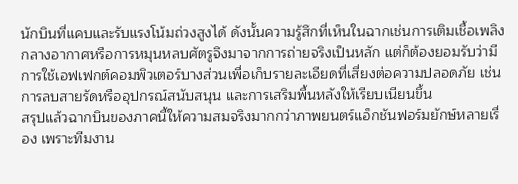นักบินที่แคบและรับแรงโน้มถ่วงสูงได้ ดังนั้นความรู้สึกที่เห็นในฉากเช่นการเติมเชื้อเพลิงกลางอากาศหรือการหมุนหลบศัตรูจึงมาจากการถ่ายจริงเป็นหลัก แต่ก็ต้องยอมรับว่ามีการใช้เอฟเฟกต์คอมพิวเตอร์บางส่วนเพื่อเก็บรายละเอียดที่เสี่ยงต่อความปลอดภัย เช่น การลบสายรัดหรืออุปกรณ์สนับสนุน และการเสริมพื้นหลังให้เรียบเนียนขึ้น
สรุปแล้วฉากบินของภาคนี้ให้ความสมจริงมากกว่าภาพยนตร์แอ็กชันฟอร์มยักษ์หลายเรื่อง เพราะทีมงาน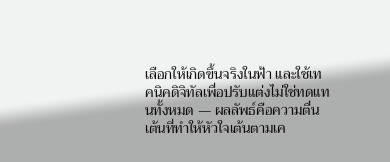เลือกให้เกิดขึ้นจริงในฟ้า และใช้เทคนิคดิจิทัลเพื่อปรับแต่งไม่ใช่ทดแทนทั้งหมด — ผลลัพธ์คือความตื่นเต้นที่ทำให้หัวใจเต้นตามเค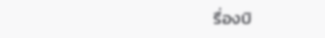รื่องบิ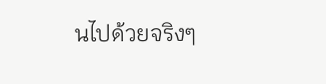นไปด้วยจริงๆ